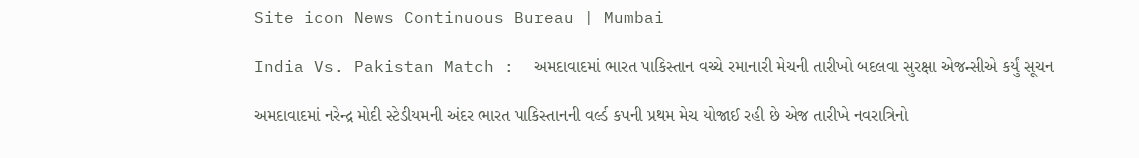Site icon News Continuous Bureau | Mumbai

India Vs. Pakistan Match :  અમદાવાદમાં ભારત પાકિસ્તાન વચ્ચે રમાનારી મેચની તારીખો બદલવા સુરક્ષા એજન્સીએ કર્યું સૂચન

અમદાવાદમાં નરેન્દ્ર મોદી સ્ટેડીયમની અંદર ભારત પાકિસ્તાનની વર્લ્ડ કપની પ્રથમ મેચ યોજાઈ રહી છે એજ તારીખે નવરાત્રિનો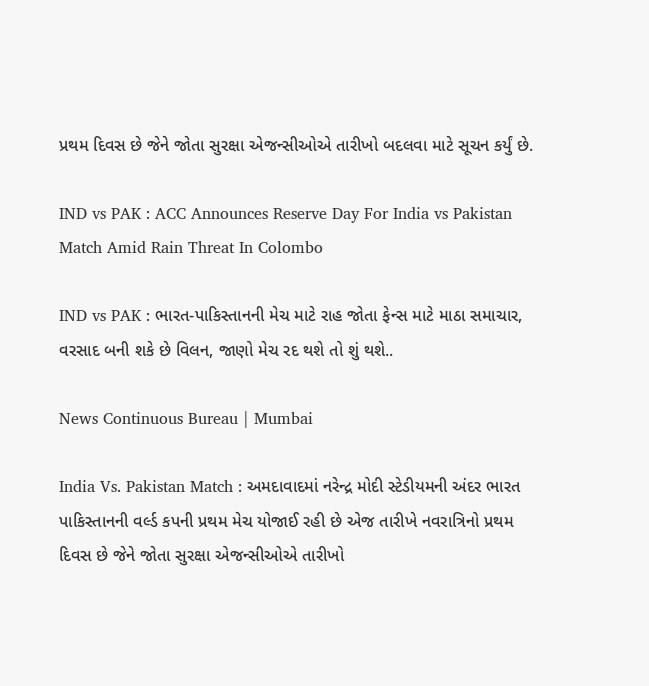પ્રથમ દિવસ છે જેને જોતા સુરક્ષા એજન્સીઓએ તારીખો બદલવા માટે સૂચન કર્યું છે.

IND vs PAK : ACC Announces Reserve Day For India vs Pakistan Match Amid Rain Threat In Colombo

IND vs PAK : ભારત-પાકિસ્તાનની મેચ માટે રાહ જોતા ફેન્સ માટે માઠા સમાચાર, વરસાદ બની શકે છે વિલન, જાણો મેચ રદ થશે તો શું થશે..

News Continuous Bureau | Mumbai

India Vs. Pakistan Match : અમદાવાદમાં નરેન્દ્ર મોદી સ્ટેડીયમની અંદર ભારત પાકિસ્તાનની વર્લ્ડ કપની પ્રથમ મેચ યોજાઈ રહી છે એજ તારીખે નવરાત્રિનો પ્રથમ દિવસ છે જેને જોતા સુરક્ષા એજન્સીઓએ તારીખો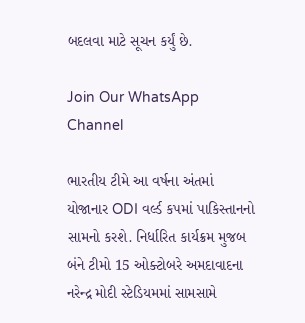બદલવા માટે સૂચન કર્યું છે.

Join Our WhatsApp Channel

ભારતીય ટીમે આ વર્ષના અંતમાં યોજાનાર ODI વર્લ્ડ કપમાં પાકિસ્તાનનો સામનો કરશે. નિર્ધારિત કાર્યક્રમ મુજબ બંને ટીમો 15 ઓક્ટોબરે અમદાવાદના નરેન્દ્ર મોદી સ્ટેડિયમમાં સામસામે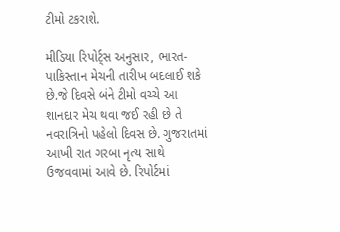ટીમો ટકરાશે.

મીડિયા રિપોર્ટ્સ અનુસાર, ભારત-પાકિસ્તાન મેચની તારીખ બદલાઈ શકે છે.જે દિવસે બંને ટીમો વચ્ચે આ શાનદાર મેચ થવા જઈ રહી છે તે નવરાત્રિનો પહેલો દિવસ છે. ગુજરાતમાં આખી રાત ગરબા નૃત્ય સાથે ઉજવવામાં આવે છે. રિપોર્ટમાં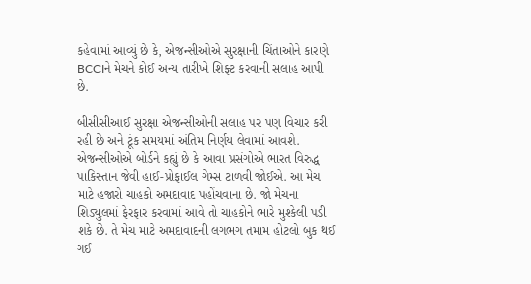કહેવામાં આવ્યું છે કે, એજન્સીઓએ સુરક્ષાની ચિંતાઓને કારણે BCCIને મેચને કોઈ અન્ય તારીખે શિફ્ટ કરવાની સલાહ આપી છે.

બીસીસીઆઈ સુરક્ષા એજન્સીઓની સલાહ પર પણ વિચાર કરી રહી છે અને ટૂંક સમયમાં અંતિમ નિર્ણય લેવામાં આવશે. એજન્સીઓએ બોર્ડને કહ્યું છે કે આવા પ્રસંગોએ ભારત વિરુદ્ધ પાકિસ્તાન જેવી હાઈ-પ્રોફાઈલ ગેમ્સ ટાળવી જોઈએ. આ મેચ માટે હજારો ચાહકો અમદાવાદ પહોંચવાના છે. જો મેચના શિડ્યુલમાં ફેરફાર કરવામાં આવે તો ચાહકોને ભારે મુશ્કેલી પડી શકે છે. તે મેચ માટે અમદાવાદની લગભગ તમામ હોટલો બુક થઈ ગઈ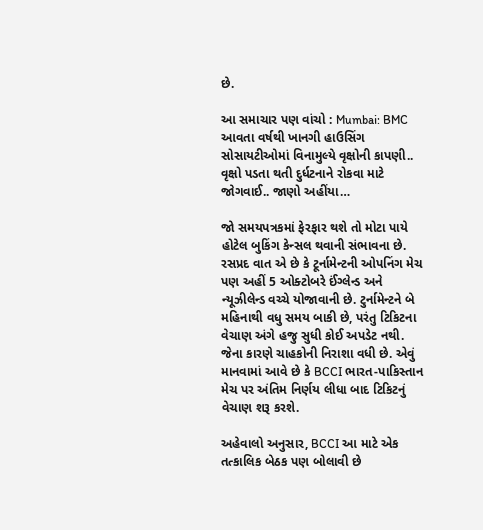છે.

આ સમાચાર પણ વાંચો : Mumbai: BMC આવતા વર્ષથી ખાનગી હાઉસિંગ સોસાયટીઓમાં વિનામુલ્યે વૃક્ષોની કાપણી.. વૃક્ષો પડતા થતી દુર્ધટનાને રોકવા માટે જોગવાઈ.. જાણો અહીંયા…

જો સમયપત્રકમાં ફેરફાર થશે તો મોટા પાયે હોટેલ બુકિંગ કેન્સલ થવાની સંભાવના છે. રસપ્રદ વાત એ છે કે ટૂર્નામેન્ટની ઓપનિંગ મેચ પણ અહીં 5 ઓક્ટોબરે ઈંગ્લેન્ડ અને ન્યૂઝીલેન્ડ વચ્ચે યોજાવાની છે. ટુર્નામેન્ટને બે મહિનાથી વધુ સમય બાકી છે, પરંતુ ટિકિટના વેચાણ અંગે હજુ સુધી કોઈ અપડેટ નથી. જેના કારણે ચાહકોની નિરાશા વધી છે. એવું માનવામાં આવે છે કે BCCI ભારત-પાકિસ્તાન મેચ પર અંતિમ નિર્ણય લીધા બાદ ટિકિટનું વેચાણ શરૂ કરશે.

અહેવાલો અનુસાર, BCCI આ માટે એક તત્કાલિક બેઠક પણ બોલાવી છે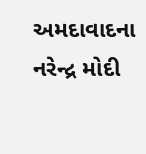અમદાવાદના નરેન્દ્ર મોદી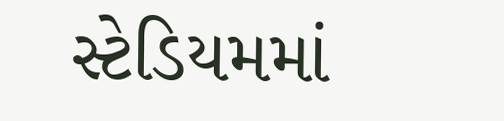સ્ટેડિયમમાં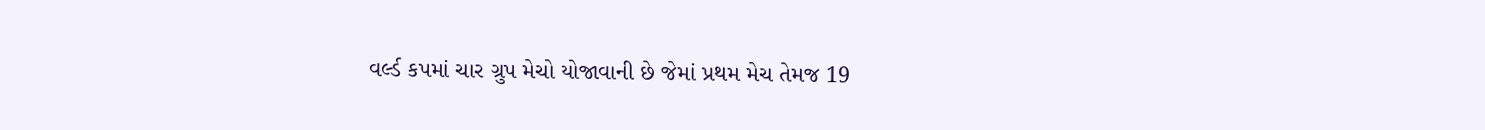વર્લ્ડ કપમાં ચાર ગ્રુપ મેચો યોજાવાની છે જેમાં પ્રથમ મેચ તેમજ 19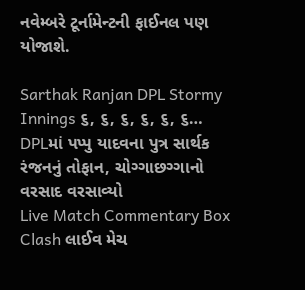નવેમ્બરે ટૂર્નામેન્ટની ફાઈનલ પણ યોજાશે.

Sarthak Ranjan DPL Stormy Innings ૬, ૬, ૬, ૬, ૬, ૬… DPLમાં પપ્પુ યાદવના પુત્ર સાર્થક રંજનનું તોફાન, ચોગ્ગાછગ્ગાનો વરસાદ વરસાવ્યો
Live Match Commentary Box Clash લાઈવ મેચ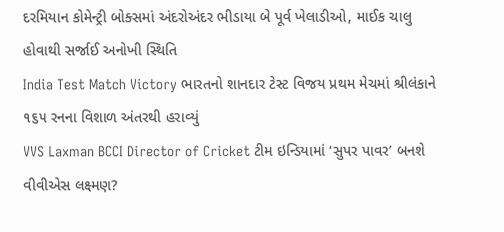દરમિયાન કોમેન્ટ્રી બોક્સમાં અંદરોઅંદર ભીડાયા બે પૂર્વ ખેલાડીઓ, માઈક ચાલુ હોવાથી સર્જાઈ અનોખી સ્થિતિ
India Test Match Victory ભારતનો શાનદાર ટેસ્ટ વિજય પ્રથમ મેચમાં શ્રીલંકાને ૧૬૫ રનના વિશાળ અંતરથી હરાવ્યું
VVS Laxman BCCI Director of Cricket ટીમ ઇન્ડિયામાં ‘સુપર પાવર’ બનશે વીવીએસ લક્ષ્મણ?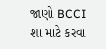જાણો BCCI શા માટે કરવા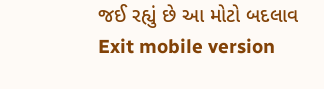જઈ રહ્યું છે આ મોટો બદલાવ
Exit mobile version